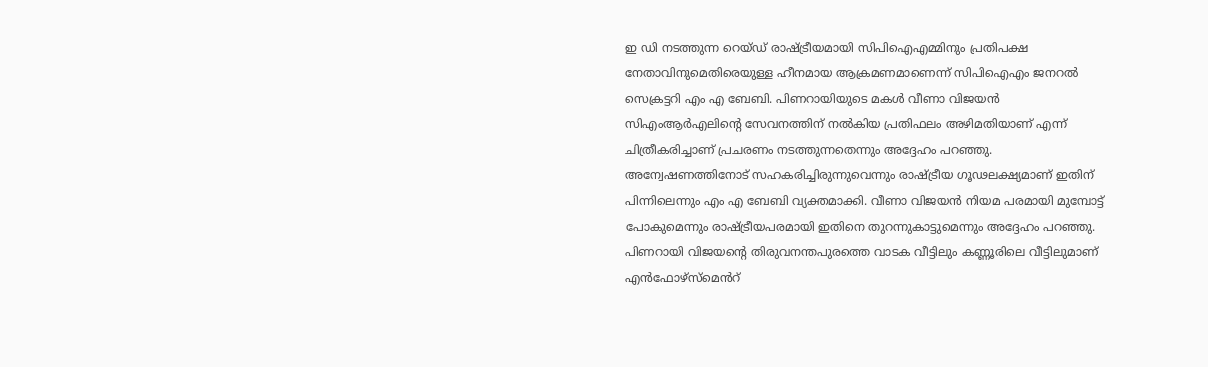ഇ ഡി നടത്തുന്ന റെയ്ഡ് രാഷ്ട്രീയമായി സിപിഐഎമ്മിനും പ്രതിപക്ഷ നേതാവിനുമെതിരെയുള്ള ഹീനമായ ആക്രമണമാണെന്ന് സിപിഐഎം ജനറൽ സെക്രട്ടറി എം എ ബേബി. പിണറായിയുടെ മകൾ വീണാ വിജയൻ സിഎംആർഎലിന്റെ സേവനത്തിന് നൽകിയ പ്രതിഫലം അഴിമതിയാണ് എന്ന് ചിത്രീകരിച്ചാണ് പ്രചരണം നടത്തുന്നതെന്നും അദ്ദേഹം പറഞ്ഞു. അന്വേഷണത്തിനോട് സഹകരിച്ചിരുന്നുവെന്നും രാഷ്ട്രീയ ഗൂഢലക്ഷ്യമാണ് ഇതിന് പിന്നിലെന്നും എം എ ബേബി വ്യക്തമാക്കി. വീണാ വിജയൻ നിയമ പരമായി മുമ്പോട്ട് പോകുമെന്നും രാഷ്ട്രീയപരമായി ഇതിനെ തുറന്നുകാട്ടുമെന്നും അദ്ദേഹം പറഞ്ഞു.
പിണറായി വിജയൻ്റെ തിരുവനന്തപുരത്തെ വാടക വീട്ടിലും കണ്ണൂരിലെ വീട്ടിലുമാണ് എൻഫോഴ്സ്മെൻറ്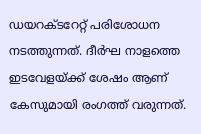ഡയറക്ടറേറ്റ് പരിശോധന നടത്തുന്നത്. ദീർഘ നാളത്തെ ഇടവേളയ്ക്ക് ശേഷം ആണ് കേസുമായി രംഗത്ത് വരുന്നത്.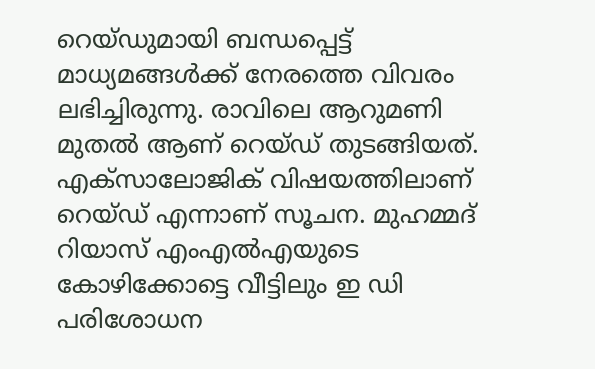റെയ്ഡുമായി ബന്ധപ്പെട്ട് മാധ്യമങ്ങൾക്ക് നേരത്തെ വിവരം ലഭിച്ചിരുന്നു. രാവിലെ ആറുമണി മുതൽ ആണ് റെയ്ഡ് തുടങ്ങിയത്. എക്സാലോജിക് വിഷയത്തിലാണ് റെയ്ഡ് എന്നാണ് സൂചന. മുഹമ്മദ് റിയാസ് എംഎൽഎയുടെ കോഴിക്കോട്ടെ വീട്ടിലും ഇ ഡി പരിശോധന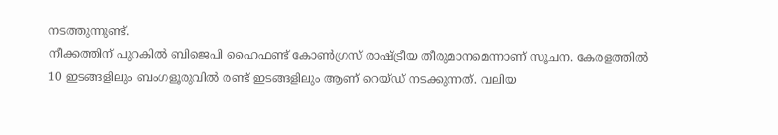നടത്തുന്നുണ്ട്.
നീക്കത്തിന് പുറകിൽ ബിജെപി ഹൈഫണ്ട് കോൺഗ്രസ് രാഷ്ട്രീയ തീരുമാനമെന്നാണ് സൂചന. കേരളത്തിൽ 10 ഇടങ്ങളിലും ബംഗളൂരുവിൽ രണ്ട് ഇടങ്ങളിലും ആണ് റെയ്ഡ് നടക്കുന്നത്. വലിയ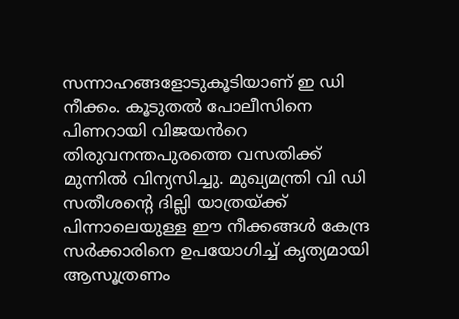സന്നാഹങ്ങളോടുകൂടിയാണ് ഇ ഡി നീക്കം. കൂടുതൽ പോലീസിനെ പിണറായി വിജയൻറെ തിരുവനന്തപുരത്തെ വസതിക്ക് മുന്നിൽ വിന്യസിച്ചു. മുഖ്യമന്ത്രി വി ഡി സതീശന്റെ ദില്ലി യാത്രയ്ക്ക് പിന്നാലെയുള്ള ഈ നീക്കങ്ങൾ കേന്ദ്ര സർക്കാരിനെ ഉപയോഗിച്ച് കൃത്യമായി ആസൂത്രണം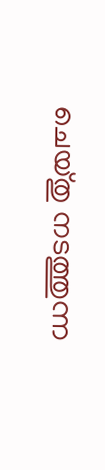ചെയ്തു നടത്തുന്ന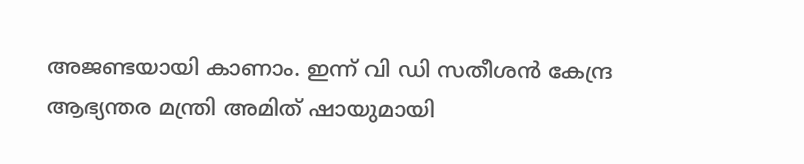അജണ്ടയായി കാണാം. ഇന്ന് വി ഡി സതീശൻ കേന്ദ്ര ആഭ്യന്തര മന്ത്രി അമിത് ഷായുമായി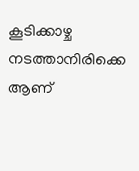കൂടിക്കാഴ്ച നടത്താനിരിക്കെ ആണ്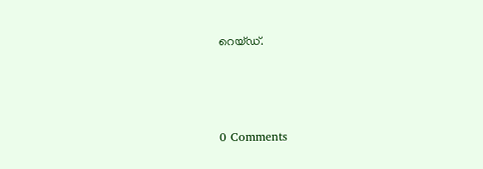റെയ്ഡ്.



0 Comments